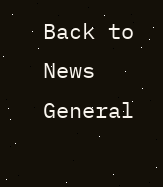Back to News
General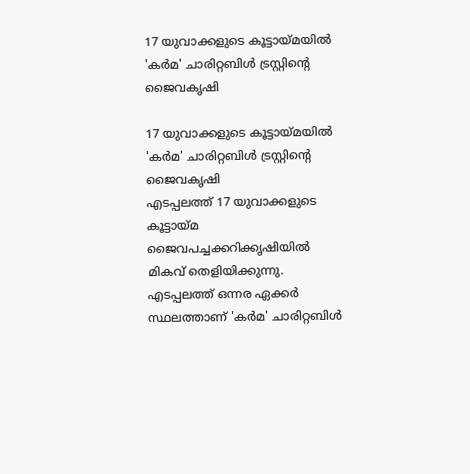17 യുവാക്കളുടെ കൂട്ടായ്മയില്‍ 'കര്‍മ' ചാരിറ്റബിള്‍ ട്രസ്റ്റിന്റെ ജൈവകൃഷി

17 യുവാക്കളുടെ കൂട്ടായ്മയില്‍ 'കര്‍മ' ചാരിറ്റബിള്‍ ട്രസ്റ്റിന്റെ ജൈവകൃഷി
എടപ്പലത്ത് 17 യുവാക്കളുടെ കൂട്ടായ്മ ജൈവപച്ചക്കറിക്കൃഷിയില്‍ മികവ് തെളിയിക്കുന്നു. എടപ്പലത്ത് ഒന്നര ഏക്കര്‍ സ്ഥലത്താണ് 'കര്‍മ' ചാരിറ്റബിള്‍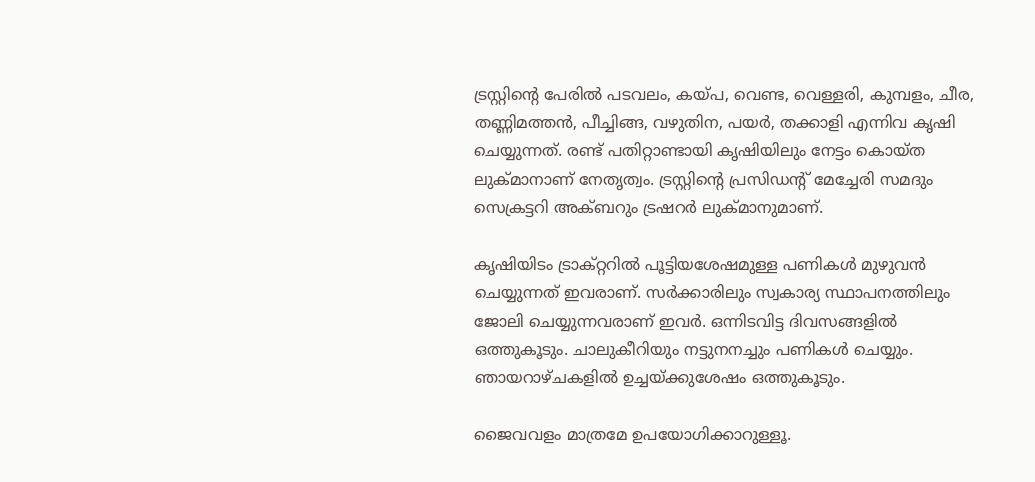ട്രസ്റ്റിന്റെ പേരില്‍ പടവലം, കയ്പ, വെണ്ട, വെള്ളരി, കുമ്പളം, ചീര, തണ്ണിമത്തന്‍, പീച്ചിങ്ങ, വഴുതിന, പയര്‍, തക്കാളി എന്നിവ കൃഷി ചെയ്യുന്നത്. രണ്ട് പതിറ്റാണ്ടായി കൃഷിയിലും നേട്ടം കൊയ്ത ലുക്മാനാണ് നേതൃത്വം. ട്രസ്റ്റിന്റെ പ്രസിഡന്റ് മേച്ചേരി സമദും സെക്രട്ടറി അക്ബറും ട്രഷറര്‍ ലുക്മാനുമാണ്.

കൃഷിയിടം ട്രാക്റ്ററില്‍ പൂട്ടിയശേഷമുള്ള പണികള്‍ മുഴുവന്‍ ചെയ്യുന്നത് ഇവരാണ്. സര്‍ക്കാരിലും സ്വകാര്യ സ്ഥാപനത്തിലും ജോലി ചെയ്യുന്നവരാണ് ഇവര്‍. ഒന്നിടവിട്ട ദിവസങ്ങളില്‍ ഒത്തുകൂടും. ചാലുകീറിയും നട്ടുനനച്ചും പണികള്‍ ചെയ്യും. ഞായറാഴ്ചകളില്‍ ഉച്ചയ്ക്കുശേഷം ഒത്തുകൂടും.

ജൈവവളം മാത്രമേ ഉപയോഗിക്കാറുള്ളൂ.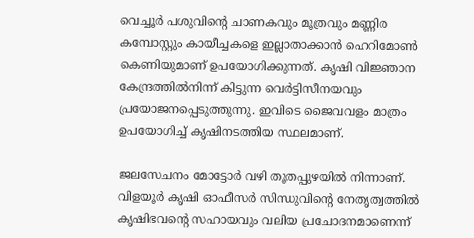വെച്ചൂര്‍ പശുവിന്റെ ചാണകവും മൂത്രവും മണ്ണിര കമ്പോസ്റ്റും കായീച്ചകളെ ഇല്ലാതാക്കാന്‍ ഹെറിമോണ്‍ കെണിയുമാണ് ഉപയോഗിക്കുന്നത്. കൃഷി വിജ്ഞാന കേന്ദ്രത്തില്‍നിന്ന് കിട്ടുന്ന വെര്‍ട്ടിസീനയവും പ്രയോജനപ്പെടുത്തുന്നു. ഇവിടെ ജൈവവളം മാത്രം ഉപയോഗിച്ച് കൃഷിനടത്തിയ സ്ഥലമാണ്.

ജലസേചനം മോട്ടോര്‍ വഴി തൂതപ്പുഴയില്‍ നിന്നാണ്. വിളയൂര്‍ കൃഷി ഓഫീസര്‍ സിന്ധുവിന്റെ നേതൃത്വത്തില്‍ കൃഷിഭവന്റെ സഹായവും വലിയ പ്രചോദനമാണെന്ന്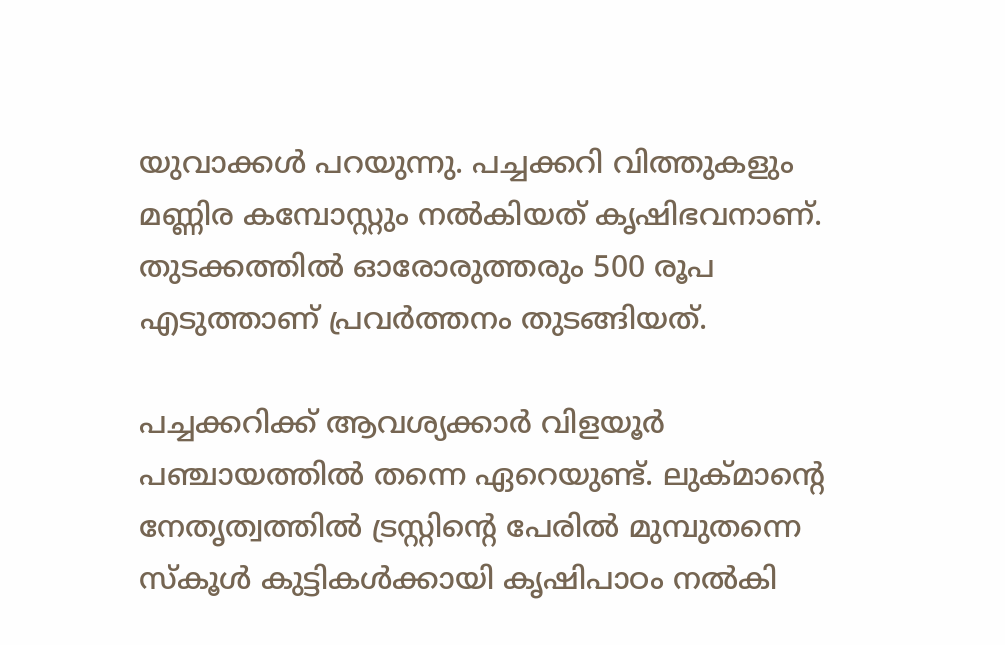യുവാക്കള്‍ പറയുന്നു. പച്ചക്കറി വിത്തുകളും മണ്ണിര കമ്പോസ്റ്റും നല്‍കിയത് കൃഷിഭവനാണ്. തുടക്കത്തില്‍ ഓരോരുത്തരും 500 രൂപ എടുത്താണ് പ്രവര്‍ത്തനം തുടങ്ങിയത്.

പച്ചക്കറിക്ക് ആവശ്യക്കാര്‍ വിളയൂര്‍ പഞ്ചായത്തില്‍ തന്നെ ഏറെയുണ്ട്. ലുക്മാന്റെ നേതൃത്വത്തില്‍ ട്രസ്റ്റിന്റെ പേരില്‍ മുമ്പുതന്നെ സ്‌കൂള്‍ കുട്ടികള്‍ക്കായി കൃഷിപാഠം നല്‍കി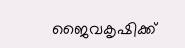ജൈവകൃഷിക്ക്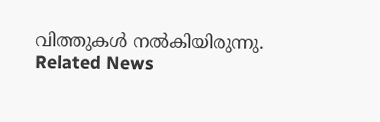വിത്തുകള്‍ നല്‍കിയിരുന്നു.
Related News